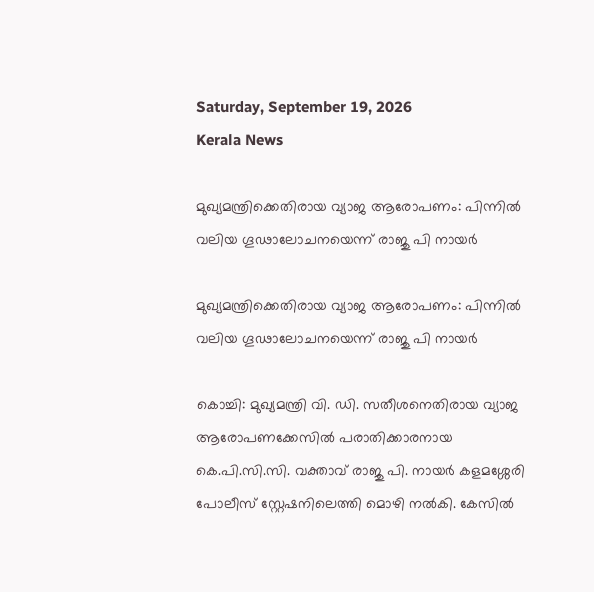Saturday, September 19, 2026
Kerala News

മുഖ്യമന്ത്രിക്കെതിരായ വ്യാജ ആരോപണം: പിന്നില്‍ വലിയ ഗൂഢാലോചനയെന്ന് രാജു പി നായര്‍

മുഖ്യമന്ത്രിക്കെതിരായ വ്യാജ ആരോപണം: പിന്നില്‍ വലിയ ഗൂഢാലോചനയെന്ന് രാജു പി നായര്‍

കൊച്ചി: മുഖ്യമന്ത്രി വി. ഡി. സതീശനെതിരായ വ്യാജ ആരോപണക്കേസില്‍ പരാതിക്കാരനായ കെ.പി.സി.സി. വക്താവ് രാജു പി. നായര്‍ കളമശ്ശേരി പോലീസ് സ്റ്റേഷനിലെത്തി മൊഴി നല്‍കി. കേസില്‍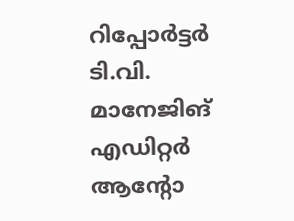റിപ്പോര്‍ട്ടര്‍ ടി.വി. മാനേജിങ് എഡിറ്റര്‍ ആന്റോ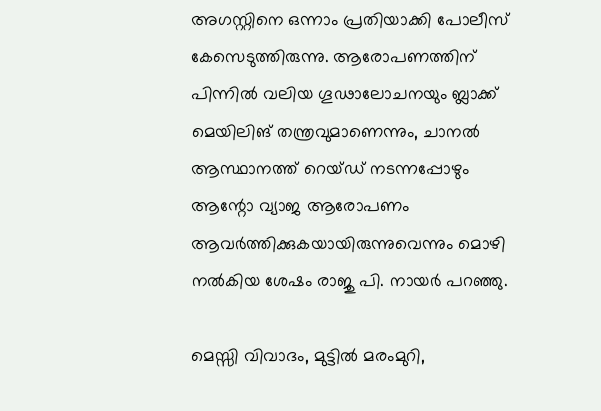അഗസ്റ്റിനെ ഒന്നാം പ്രതിയാക്കി പോലീസ് കേസെടുത്തിരുന്നു. ആരോപണത്തിന് പിന്നില്‍ വലിയ ഗൂഢാലോചനയും ബ്ലാക്ക് മെയിലിങ് തന്ത്രവുമാണെന്നും, ചാനല്‍ ആസ്ഥാനത്ത് റെയ്ഡ് നടന്നപ്പോഴും ആന്റോ വ്യാജ ആരോപണം ആവര്‍ത്തിക്കുകയായിരുന്നുവെന്നും മൊഴി നല്‍കിയ ശേഷം രാജു പി. നായര്‍ പറഞ്ഞു.

മെസ്സി വിവാദം, മുട്ടില്‍ മരംമുറി,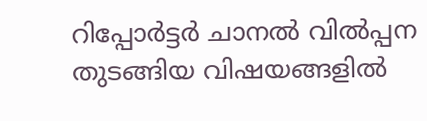റിപ്പോര്‍ട്ടര്‍ ചാനല്‍ വില്‍പ്പന തുടങ്ങിയ വിഷയങ്ങളില്‍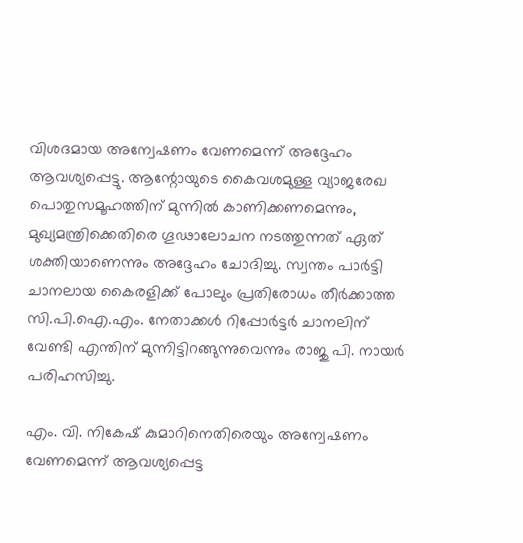വിശദമായ അന്വേഷണം വേണമെന്ന് അദ്ദേഹം ആവശ്യപ്പെട്ടു. ആന്റോയുടെ കൈവശമുള്ള വ്യാജരേഖ പൊതുസമൂഹത്തിന് മുന്നില്‍ കാണിക്കണമെന്നും, മുഖ്യമന്ത്രിക്കെതിരെ ഗൂഢാലോചന നടത്തുന്നത് ഏത് ശക്തിയാണെന്നും അദ്ദേഹം ചോദിച്ചു. സ്വന്തം പാര്‍ട്ടി ചാനലായ കൈരളിക്ക് പോലും പ്രതിരോധം തീര്‍ക്കാത്ത സി.പി.ഐ.എം. നേതാക്കള്‍ റിപ്പോര്‍ട്ടര്‍ ചാനലിന് വേണ്ടി എന്തിന് മുന്നിട്ടിറങ്ങുന്നുവെന്നും രാജു പി. നായര്‍ പരിഹസിച്ചു.

എം. വി. നികേഷ് കുമാറിനെതിരെയും അന്വേഷണം വേണമെന്ന് ആവശ്യപ്പെട്ട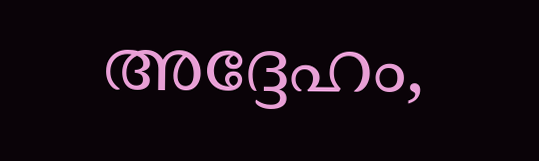അദ്ദേഹം,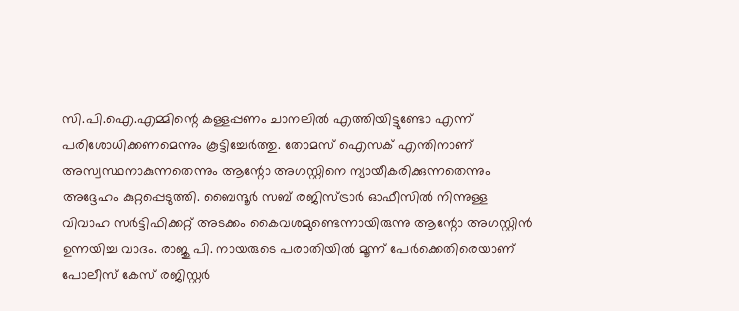സി.പി.ഐ.എമ്മിന്റെ കള്ളപ്പണം ചാനലില്‍ എത്തിയിട്ടുണ്ടോ എന്ന് പരിശോധിക്കണമെന്നും കൂട്ടിച്ചേര്‍ത്തു. തോമസ് ഐസക് എന്തിനാണ് അസ്വസ്ഥനാകുന്നതെന്നും ആന്റോ അഗസ്റ്റിനെ ന്യായീകരിക്കുന്നതെന്നും അദ്ദേഹം കുറ്റപ്പെടുത്തി. ബൈന്ദൂര്‍ സബ് രജിസ്ട്രാര്‍ ഓഫീസില്‍ നിന്നുള്ള വിവാഹ സര്‍ട്ടിഫിക്കറ്റ് അടക്കം കൈവശമുണ്ടെന്നായിരുന്നു ആന്റോ അഗസ്റ്റിന്‍ ഉന്നയിച്ച വാദം. രാജു പി. നായരുടെ പരാതിയില്‍ മൂന്ന് പേര്‍ക്കെതിരെയാണ് പോലീസ് കേസ് രജിസ്റ്റര്‍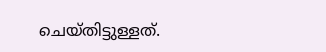ചെയ്തിട്ടുള്ളത്.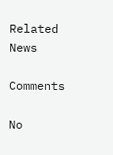Related News

Comments

No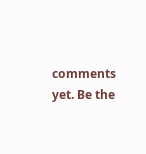comments yet. Be the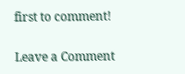first to comment!

Leave a Comment